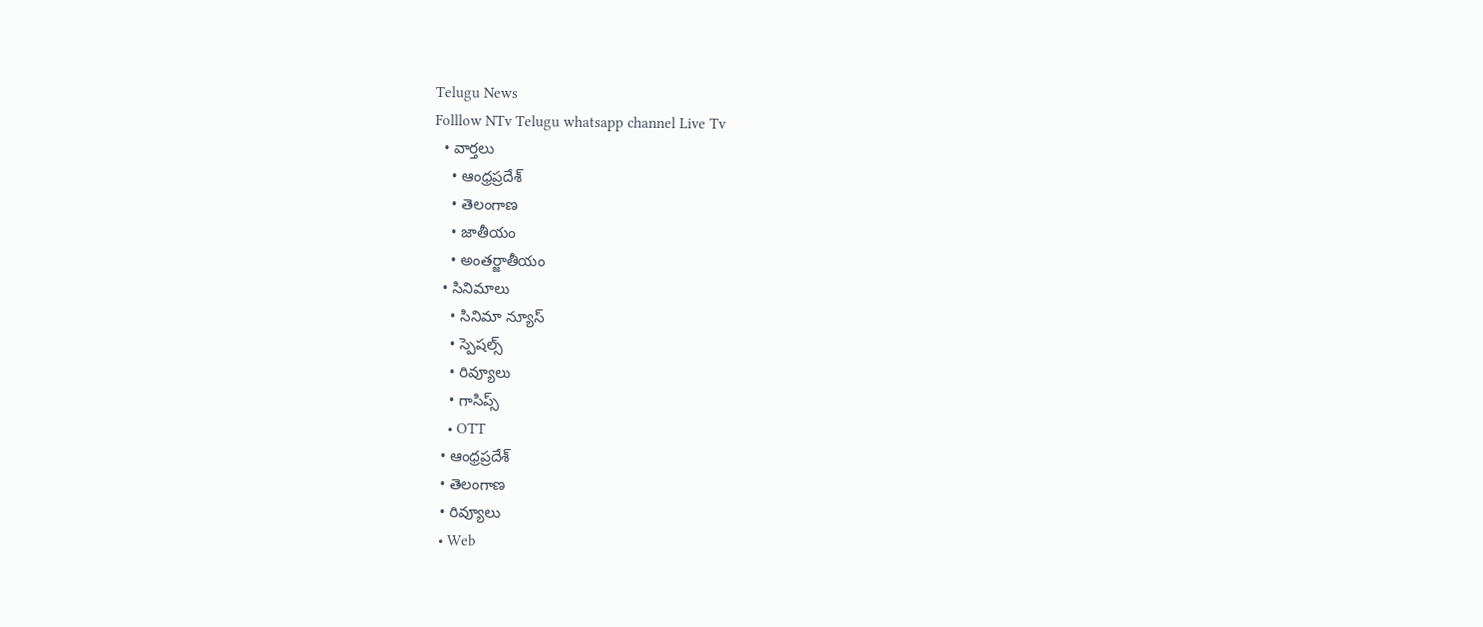Telugu News
Folllow NTv Telugu whatsapp channel Live Tv
  • వార్తలు
    • ఆంధ్రప్రదేశ్
    • తెలంగాణ
    • జాతీయం
    • అంతర్జాతీయం
  • సినిమాలు
    • సినిమా న్యూస్
    • స్పెషల్స్
    • రివ్యూలు
    • గాసిప్స్
    • OTT
  • ఆంధ్రప్రదేశ్
  • తెలంగాణ
  • రివ్యూలు
  • Web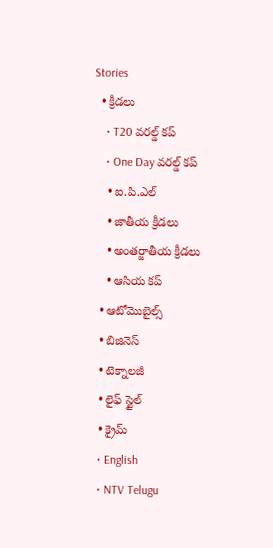Stories
  • క్రీడలు
    • T20 వరల్డ్ కప్
    • One Day వరల్డ్ కప్
    • ఐ.పి.ఎల్
    • జాతీయ క్రీడలు
    • అంతర్జాతీయ క్రీడలు
    • ఆసియ కప్
  • ఆటోమొబైల్స్
  • బిజినెస్‌
  • టెక్నాలజీ
  • లైఫ్ స్టైల్
  • క్రైమ్
  • English
  • NTV Telugu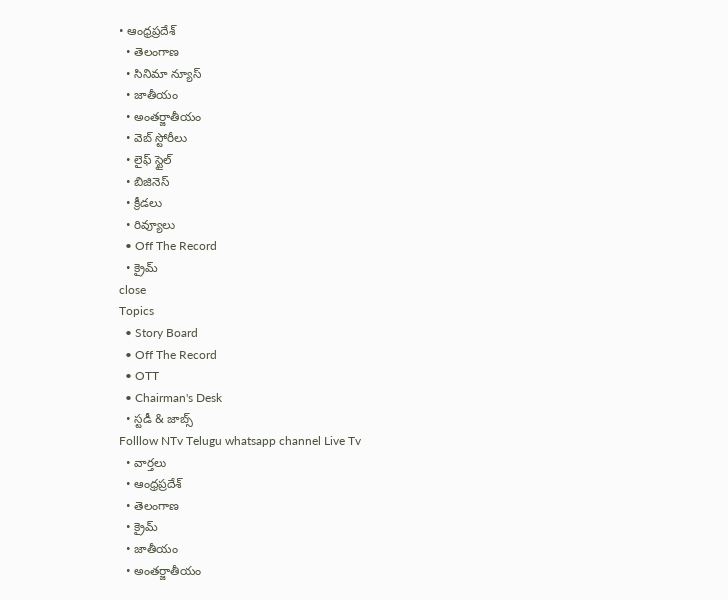• ఆంధ్రప్రదేశ్
  • తెలంగాణ
  • సినిమా న్యూస్
  • జాతీయం
  • అంతర్జాతీయం
  • వెబ్ స్టోరీలు
  • లైఫ్ స్టైల్
  • బిజినెస్‌
  • క్రీడలు
  • రివ్యూలు
  • Off The Record
  • క్రైమ్
close
Topics
  • Story Board
  • Off The Record
  • OTT
  • Chairman's Desk
  • స్టడీ & జాబ్స్
Folllow NTv Telugu whatsapp channel Live Tv
  • వార్తలు
  • ఆంధ్రప్రదేశ్
  • తెలంగాణ
  • క్రైమ్
  • జాతీయం
  • అంతర్జాతీయం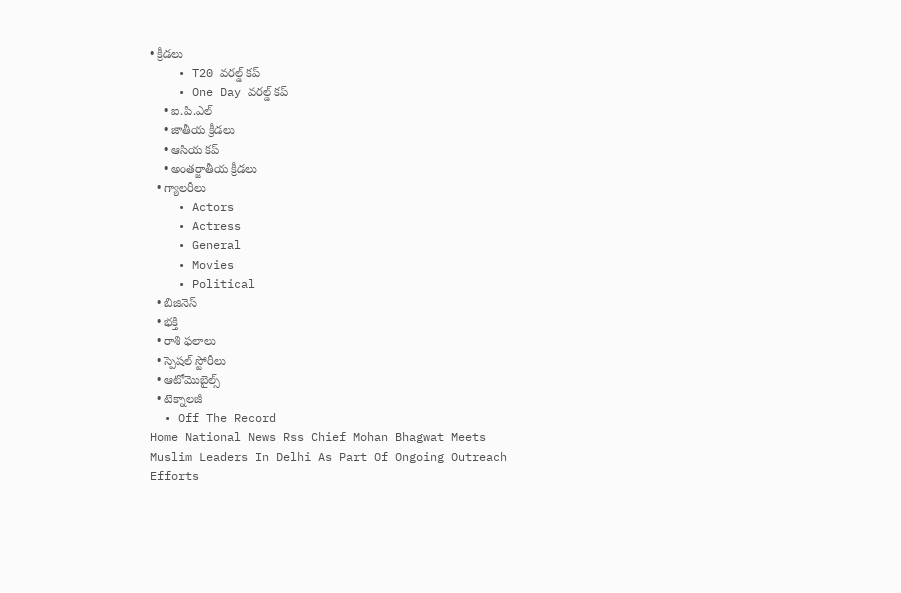• క్రీడలు
    • T20 వరల్డ్ కప్
    • One Day వరల్డ్ కప్
    • ఐ.పి.ఎల్
    • జాతీయ క్రీడలు
    • ఆసియ కప్
    • అంతర్జాతీయ క్రీడలు
  • గ్యాలరీలు
    • Actors
    • Actress
    • General
    • Movies
    • Political
  • బిజినెస్‌
  • భక్తి
  • రాశి ఫలాలు
  • స్పెషల్‌ స్టోరీలు
  • ఆటోమొబైల్స్
  • టెక్నాలజీ
  • Off The Record
Home National News Rss Chief Mohan Bhagwat Meets Muslim Leaders In Delhi As Part Of Ongoing Outreach Efforts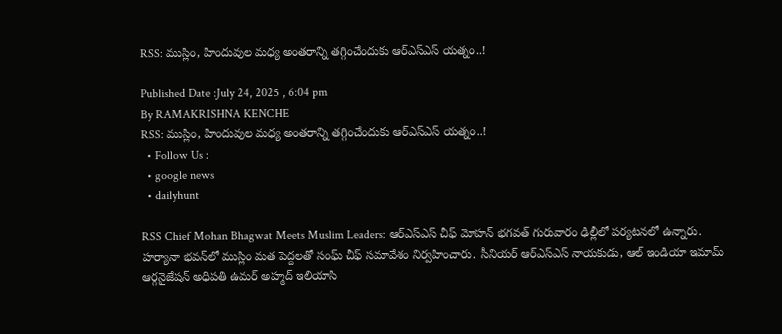RSS: ముస్లిం, హిందువుల మధ్య అంతరాన్ని తగ్గించేందుకు ఆర్‌ఎస్‌ఎస్‌ యత్నం..!

Published Date :July 24, 2025 , 6:04 pm
By RAMAKRISHNA KENCHE
RSS: ముస్లిం, హిందువుల మధ్య అంతరాన్ని తగ్గించేందుకు ఆర్‌ఎస్‌ఎస్‌ యత్నం..!
  • Follow Us :
  • google news
  • dailyhunt

RSS Chief Mohan Bhagwat Meets Muslim Leaders: ఆర్‌ఎస్‌ఎస్ చీఫ్ మోహన్ భగవత్ గురువారం ఢిల్లీలో పర్యటనలో ఉన్నారు. హర్యానా భవన్‌లో ముస్లిం మత పెద్దలతో సంఘ్ చీఫ్ సమావేశం నిర్వహించారు. సీనియర్ ఆర్‌ఎస్‌ఎస్ నాయకుడు, ఆల్ ఇండియా ఇమామ్ ఆర్గనైజేషన్ అధిపతి ఉమర్ అహ్మద్ ఇలియాసి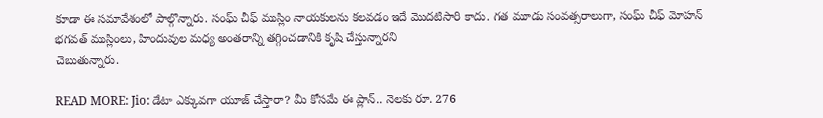కూడా ఈ సమావేశంలో పాల్గొన్నారు. సంఘ్ చీఫ్ ముస్లిం నాయకులను కలవడం ఇదే మొదటిసారి కాదు. గత మూడు సంవత్సరాలుగా, సంఘ్ చీఫ్ మోహన్ భగవత్ ముస్లింలు, హిందువుల మధ్య అంతరాన్ని తగ్గించడానికి కృషి చేస్తున్నారని
చెబుతున్నారు.

READ MORE: Jio: డేటా ఎక్కువగా యూజ్ చేస్తారా? మీ కోసమే ఈ ప్లాన్.. నెలకు రూ. 276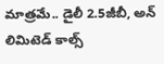మాత్రమే.. డైలీ 2.5జీబీ, అన్ లిమిటెడ్ కాల్స్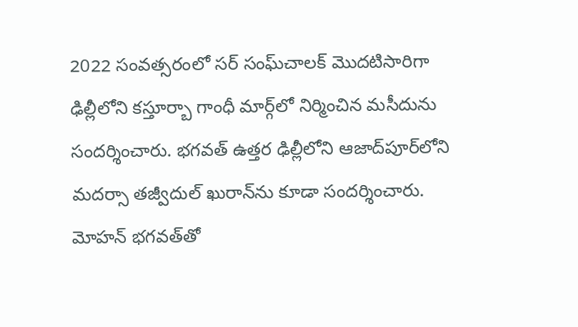2022 సంవత్సరంలో సర్ సంఘ్‌చాలక్ మొదటిసారిగా ఢిల్లీలోని కస్తూర్బా గాంధీ మార్గ్‌లో నిర్మించిన మసీదును సందర్శించారు. భగవత్ ఉత్తర ఢిల్లీలోని ఆజాద్‌పూర్‌లోని మదర్సా తజ్వీదుల్ ఖురాన్‌ను కూడా సందర్శించారు. మోహన్ భగవత్‌తో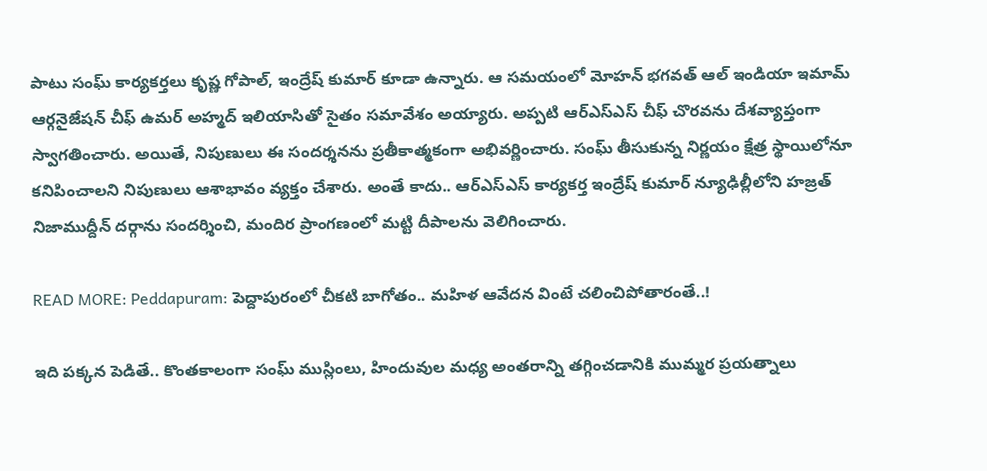పాటు సంఘ్ కార్యకర్తలు కృష్ణ గోపాల్, ఇంద్రేష్ కుమార్ కూడా ఉన్నారు. ఆ సమయంలో మోహన్ భగవత్ ఆల్ ఇండియా ఇమామ్ ఆర్గనైజేషన్ చీఫ్ ఉమర్ అహ్మద్ ఇలియాసితో సైతం సమావేశం అయ్యారు. అప్పటి ఆర్‌ఎస్‌ఎస్ చీఫ్ చొరవను దేశవ్యాప్తంగా స్వాగతించారు. అయితే, నిపుణులు ఈ సందర్శనను ప్రతీకాత్మకంగా అభివర్ణించారు. సంఘ్ తీసుకున్న నిర్ణయం క్షేత్ర స్థాయిలోనూ కనిపించాలని నిపుణులు ఆశాభావం వ్యక్తం చేశారు. అంతే కాదు.. ఆర్ఎస్ఎస్ కార్యకర్త ఇంద్రేష్ కుమార్ న్యూఢిల్లీలోని హజ్రత్ నిజాముద్దీన్ దర్గాను సందర్శించి, మందిర ప్రాంగణంలో మట్టి దీపాలను వెలిగించారు.

READ MORE: Peddapuram: పెద్దాపురంలో చీకటి బాగోతం.. మహిళ ఆవేదన వింటే చలించిపోతారంతే..!

ఇది పక్కన పెడితే.. కొంతకాలంగా సంఘ్ ముస్లింలు, హిందువుల మధ్య అంతరాన్ని తగ్గించడానికి ముమ్మర ప్రయత్నాలు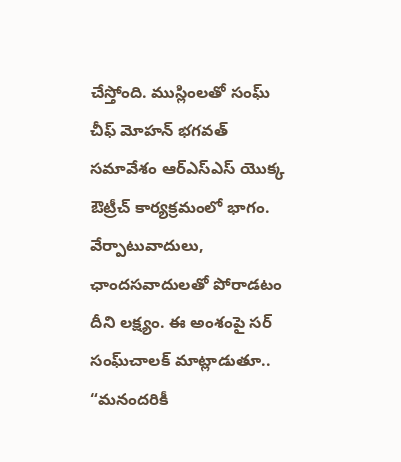చేస్తోంది. ముస్లింలతో సంఘ్ చీఫ్ మోహన్ భగవత్ సమావేశం ఆర్ఎస్ఎస్ యొక్క ఔట్రీచ్ కార్యక్రమంలో భాగం. వేర్పాటువాదులు, ఛాందసవాదులతో పోరాడటం దీని లక్ష్యం. ఈ అంశంపై సర్ సంఘ్‌చాలక్ మాట్లాడుతూ.. “మనందరికీ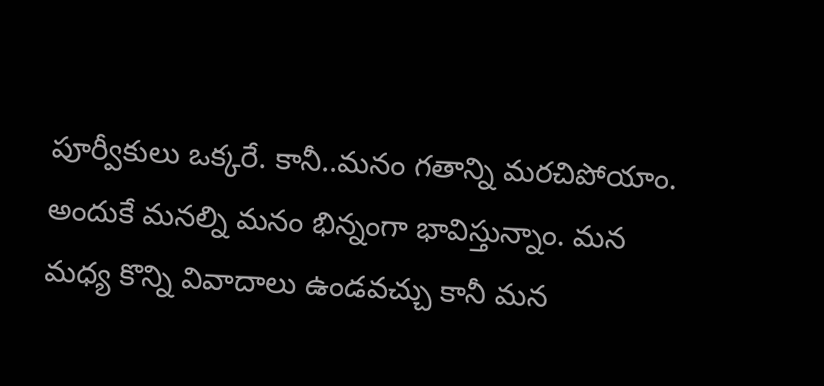పూర్వీకులు ఒక్కరే. కానీ..మనం గతాన్ని మరచిపోయాం. అందుకే మనల్ని మనం భిన్నంగా భావిస్తున్నాం. మన మధ్య కొన్ని వివాదాలు ఉండవచ్చు కానీ మన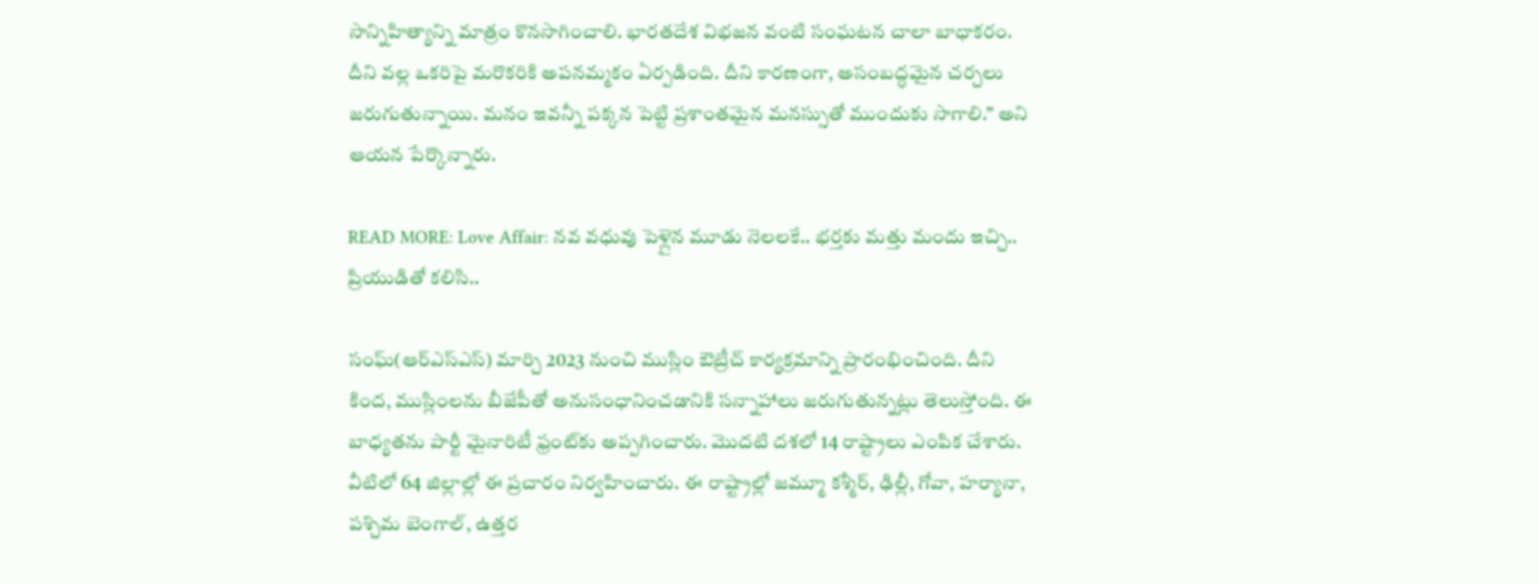సాన్నిహిత్యాన్ని మాత్రం కొనసాగించాలి. భారతదేశ విభజన వంటి సంఘటన చాలా బాధాకరం. దీని వల్ల ఒకరిపై మరొకరికి అపనమ్మకం ఏర్పడింది. దీని కారణంగా, అసంబద్ధమైన చర్చలు జరుగుతున్నాయి. మనం ఇవన్నీ పక్కన పెట్టి ప్రశాంతమైన మనస్సుతో ముందుకు సాగాలి.” అని ఆయన పేర్కొన్నారు.

READ MORE: Love Affair: నవ వధువు పెళ్లైన మూడు నెలలకే.. భర్తకు మత్తు మందు ఇచ్చి.. ప్రియుడితో కలిసి..

సంఘ్(ఆర్ఎస్ఎస్) మార్చి 2023 నుంచి ముస్లిం ఔట్రీచ్ కార్యక్రమాన్ని ప్రారంభించింది. దీని కింద, ముస్లింలను బీజేపీతో అనుసంధానించడానికి సన్నాహాలు జరుగుతున్నట్లు తెలుస్తోంది. ఈ బాధ్యతను పార్టీ మైనారిటీ ఫ్రంట్‌కు అప్పగించారు. మొదటి దశలో 14 రాష్ట్రాలు ఎంపిక చేశారు. వీటిలో 64 జిల్లాల్లో ఈ ప్రచారం నిర్వహించారు. ఈ రాష్ట్రాల్లో జమ్మూ కశ్మీర్, ఢిల్లీ, గోవా, హర్యానా, పశ్చిమ బెంగాల్, ఉత్తర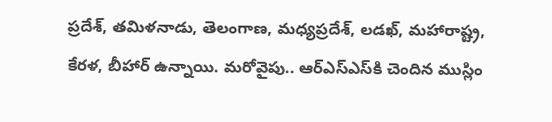ప్రదేశ్, తమిళనాడు, తెలంగాణ, మధ్యప్రదేశ్, లడఖ్, మహారాష్ట్ర, కేరళ, బీహార్ ఉన్నాయి. మరోవైపు.. ఆర్ఎస్ఎస్‌కి చెందిన ముస్లిం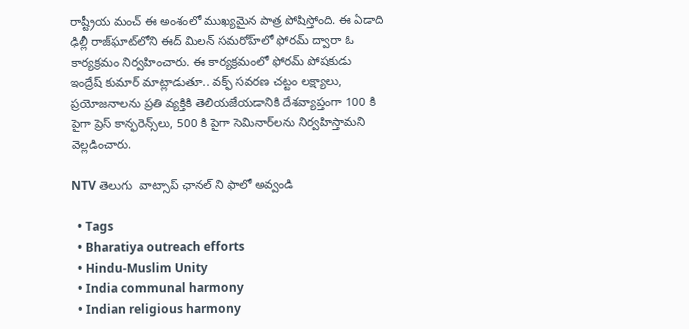రాష్ట్రీయ మంచ్ ఈ అంశంలో ముఖ్యమైన పాత్ర పోషిస్తోంది. ఈ ఏడాది ఢిల్లీ రాజ్‌ఘాట్‌లోని ఈద్ మిలన్ సమరోహ్‌లో ఫోరమ్ ద్వారా ఓ కార్యక్రమం నిర్వహించారు. ఈ కార్యక్రమంలో ఫోరమ్ పోషకుడు ఇంద్రేష్ కుమార్ మాట్లాడుతూ.. వక్ఫ్ సవరణ చట్టం లక్ష్యాలు, ప్రయోజనాలను ప్రతి వ్యక్తికి తెలియజేయడానికి దేశవ్యాప్తంగా 100 కి పైగా ప్రెస్ కాన్ఫరెన్స్‌లు, 500 కి పైగా సెమినార్‌లను నిర్వహిస్తామని వెల్లడించారు.

NTV తెలుగు  వాట్సాప్ ఛానల్ ని ఫాలో అవ్వండి

  • Tags
  • Bharatiya outreach efforts
  • Hindu-Muslim Unity
  • India communal harmony
  • Indian religious harmony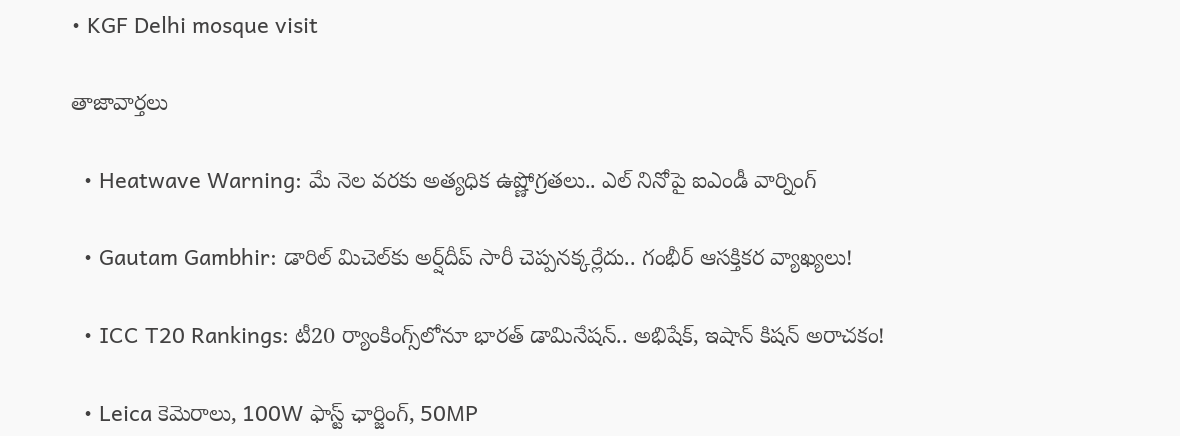• KGF Delhi mosque visit

తాజావార్తలు

  • Heatwave Warning: మే నెల వరకు అత్యధిక ఉష్ణోగ్రతలు.. ఎల్ నినోపై ఐఎండీ వార్నింగ్

  • Gautam Gambhir: డారిల్ మిచెల్‌కు అర్ష్‌దీప్‌ సారీ చెప్పనక్కర్లేదు.. గంభీర్ ఆసక్తికర వ్యాఖ్యలు!

  • ICC T20 Rankings: టీ20 ర్యాంకింగ్స్‌లోనూ భారత్ డామినేషన్.. అభిషేక్, ఇషాన్ కిషన్ అరాచకం!

  • Leica కెమెరాలు, 100W ఫాస్ట్ ఛార్జింగ్‌, 50MP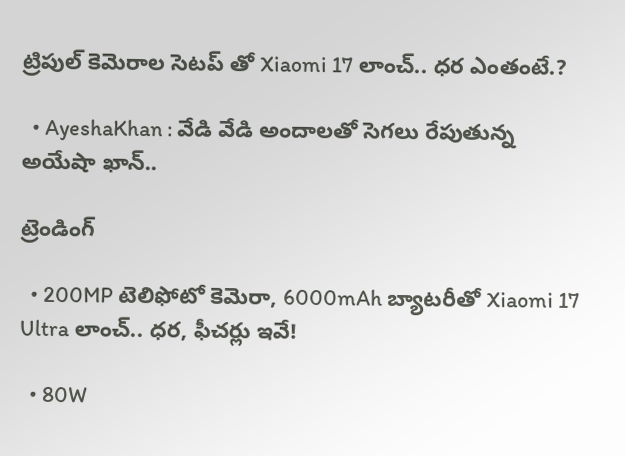ట్రిపుల్ కెమెరాల సెటప్ తో Xiaomi 17 లాంచ్.. ధర ఎంతంటే.?

  • AyeshaKhan : వేడి వేడి అందాలతో సెగలు రేపుతున్న అయేషా ఖాన్..

ట్రెండింగ్‌

  • 200MP టెలిఫోటో కెమెరా, 6000mAh బ్యాటరీతో Xiaomi 17 Ultra లాంచ్.. ధర, ఫీచర్లు ఇవే!

  • 80W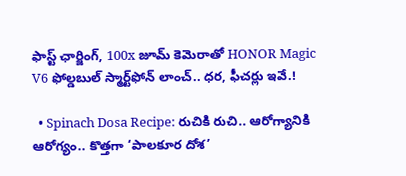ఫాస్ట్ ఛార్జింగ్, 100x జూమ్ కెమెరాతో HONOR Magic V6 ఫోల్డబుల్ స్మార్ట్‌ఫోన్‌ లాంచ్.. ధర, ఫీచర్లు ఇవే.!

  • Spinach Dosa Recipe: రుచికి రుచి.. ఆరోగ్యానికి ఆరోగ్యం.. కొత్తగా ‘పాలకూర దోశ’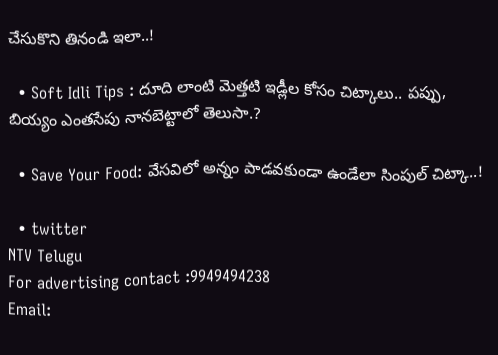చేసుకొని తినండి ఇలా..!

  • Soft Idli Tips : దూది లాంటి మెత్తటి ఇడ్లీల కోసం చిట్కాలు.. పప్పు, బియ్యం ఎంతసేపు నానబెట్టాలో తెలుసా.?

  • Save Your Food: వేసవిలో అన్నం పాడవకుండా ఉండేలా సింపుల్‌ చిట్కా..!

  • twitter
NTV Telugu
For advertising contact :9949494238
Email: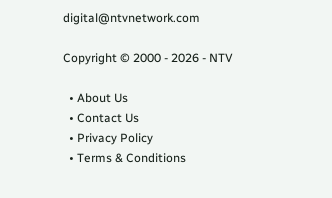digital@ntvnetwork.com

Copyright © 2000 - 2026 - NTV

  • About Us
  • Contact Us
  • Privacy Policy
  • Terms & Conditions